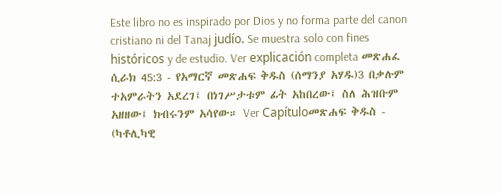Este libro no es inspirado por Dios y no forma parte del canon cristiano ni del Tanaj judío. Se muestra solo con fines históricos y de estudio. Ver explicación completa መጽሐፈ ሲራክ 45:3 - የአማርኛ መጽሐፍ ቅዱስ (ሰማንያ አሃዱ)3 በቃሉም ተአምራትን አደረገ፤ በነገሥታቱም ፊት አከበረው፤ ስለ ሕዝቡም አዘዘው፤ ክብሩንም አሳየው። Ver Capítuloመጽሐፍ ቅዱስ - (ካቶሊካዊ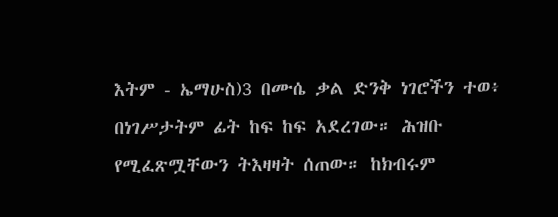እትም - ኤማሁስ)3 በሙሴ ቃል ድንቅ ነገሮችን ተወ፥ በነገሥታትም ፊት ከፍ ከፍ አደረገው። ሕዝቡ የሚፈጽሟቸውን ትእዛዛት ሰጠው። ከክብሩም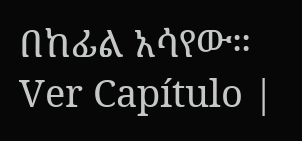በከፊል አሳየው። Ver Capítulo |